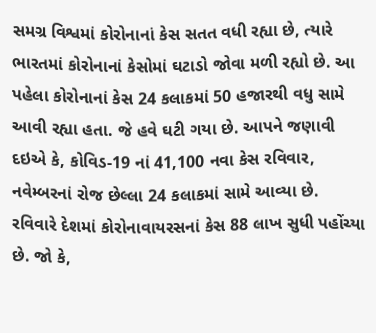સમગ્ર વિશ્વમાં કોરોનાનાં કેસ સતત વધી રહ્યા છે, ત્યારે ભારતમાં કોરોનાનાં કેસોમાં ઘટાડો જોવા મળી રહ્યો છે. આ પહેલા કોરોનાનાં કેસ 24 કલાકમાં 50 હજારથી વધુ સામે આવી રહ્યા હતા. જે હવે ઘટી ગયા છે. આપને જણાવી દઇએ કે, કોવિડ-19 નાં 41,100 નવા કેસ રવિવાર, નવેમ્બરનાં રોજ છેલ્લા 24 કલાકમાં સામે આવ્યા છે.
રવિવારે દેશમાં કોરોનાવાયરસનાં કેસ 88 લાખ સુધી પહોંચ્યા છે. જો કે,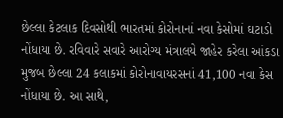છેલ્લા કેટલાક દિવસોથી ભારતમાં કોરોનાનાં નવા કેસોમાં ઘટાડો નોંધાયા છે. રવિવારે સવારે આરોગ્ય મંત્રાલયે જાહેર કરેલા આંકડા મુજબ છેલ્લા 24 કલાકમાં કોરોનાવાયરસનાં 41,100 નવા કેસ નોંધાયા છે. આ સાથે,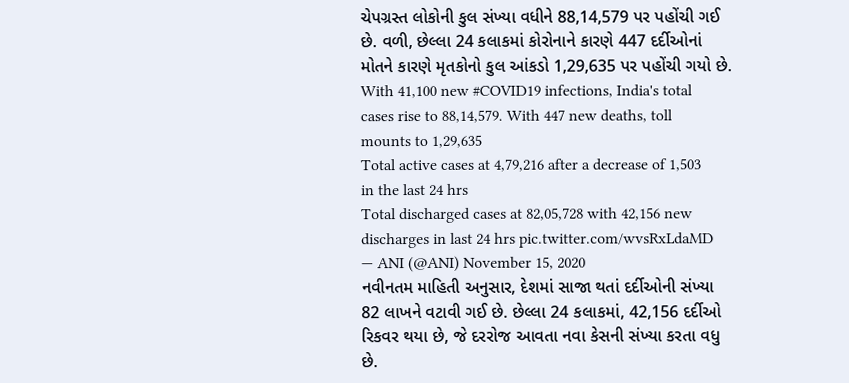ચેપગ્રસ્ત લોકોની કુલ સંખ્યા વધીને 88,14,579 પર પહોંચી ગઈ છે. વળી, છેલ્લા 24 કલાકમાં કોરોનાને કારણે 447 દર્દીઓનાં મોતને કારણે મૃતકોનો કુલ આંકડો 1,29,635 પર પહોંચી ગયો છે.
With 41,100 new #COVID19 infections, India's total cases rise to 88,14,579. With 447 new deaths, toll mounts to 1,29,635
Total active cases at 4,79,216 after a decrease of 1,503 in the last 24 hrs
Total discharged cases at 82,05,728 with 42,156 new discharges in last 24 hrs pic.twitter.com/wvsRxLdaMD
— ANI (@ANI) November 15, 2020
નવીનતમ માહિતી અનુસાર, દેશમાં સાજા થતાં દર્દીઓની સંખ્યા 82 લાખને વટાવી ગઈ છે. છેલ્લા 24 કલાકમાં, 42,156 દર્દીઓ રિકવર થયા છે, જે દરરોજ આવતા નવા કેસની સંખ્યા કરતા વધુ છે.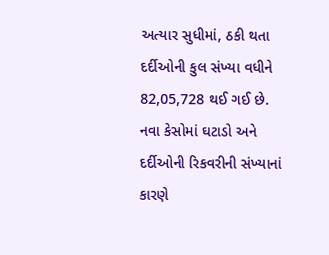અત્યાર સુધીમાં, ઠકી થતા દર્દીઓની કુલ સંખ્યા વધીને 82,05,728 થઈ ગઈ છે. નવા કેસોમાં ઘટાડો અને દર્દીઓની રિકવરીની સંખ્યાનાં કારણે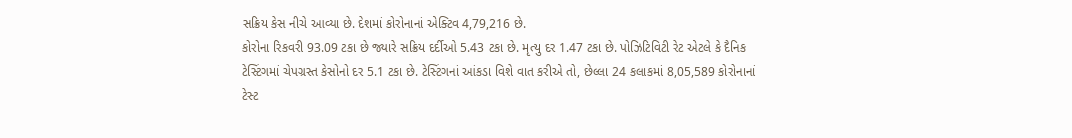સક્રિય કેસ નીચે આવ્યા છે. દેશમાં કોરોનાનાં એક્ટિવ 4,79,216 છે.
કોરોના રિકવરી 93.09 ટકા છે જ્યારે સક્રિય દર્દીઓ 5.43 ટકા છે. મૃત્યુ દર 1.47 ટકા છે. પોઝિટિવિટી રેટ એટલે કે દૈનિક ટેસ્ટિંગમાં ચેપગ્રસ્ત કેસોનો દર 5.1 ટકા છે. ટેસ્ટિંગનાં આંકડા વિશે વાત કરીએ તો, છેલ્લા 24 કલાકમાં 8,05,589 કોરોનાનાં ટેસ્ટ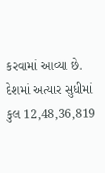કરવામાં આવ્યા છે. દેશમાં અત્યાર સુધીમાં કુલ 12,48,36,819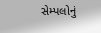સેમ્પલોનું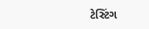ટેસ્ટિંગ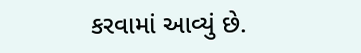કરવામાં આવ્યું છે.